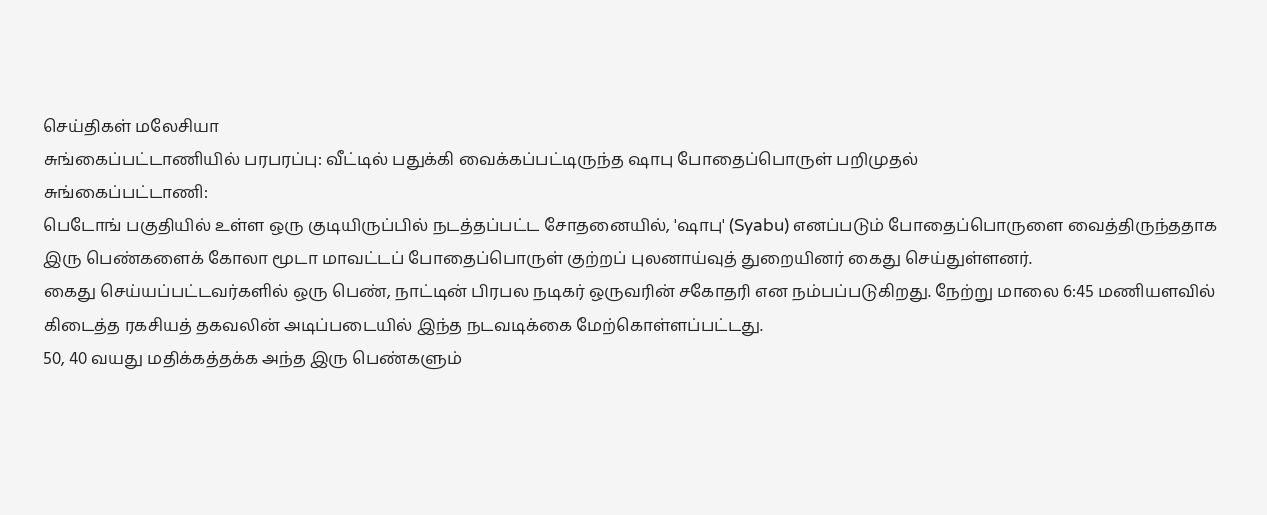செய்திகள் மலேசியா
சுங்கைப்பட்டாணியில் பரபரப்பு: வீட்டில் பதுக்கி வைக்கப்பட்டிருந்த ஷாபு போதைப்பொருள் பறிமுதல்
சுங்கைப்பட்டாணி:
பெடோங் பகுதியில் உள்ள ஒரு குடியிருப்பில் நடத்தப்பட்ட சோதனையில், 'ஷாபு' (Syabu) எனப்படும் போதைப்பொருளை வைத்திருந்ததாக இரு பெண்களைக் கோலா மூடா மாவட்டப் போதைப்பொருள் குற்றப் புலனாய்வுத் துறையினர் கைது செய்துள்ளனர்.
கைது செய்யப்பட்டவர்களில் ஒரு பெண், நாட்டின் பிரபல நடிகர் ஒருவரின் சகோதரி என நம்பப்படுகிறது. நேற்று மாலை 6:45 மணியளவில் கிடைத்த ரகசியத் தகவலின் அடிப்படையில் இந்த நடவடிக்கை மேற்கொள்ளப்பட்டது.
50, 40 வயது மதிக்கத்தக்க அந்த இரு பெண்களும்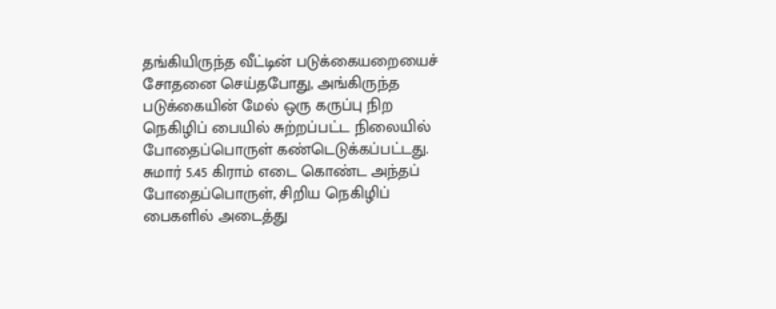தங்கியிருந்த வீட்டின் படுக்கையறையைச் சோதனை செய்தபோது, அங்கிருந்த படுக்கையின் மேல் ஒரு கருப்பு நிற நெகிழிப் பையில் சுற்றப்பட்ட நிலையில் போதைப்பொருள் கண்டெடுக்கப்பட்டது.
சுமார் 5.45 கிராம் எடை கொண்ட அந்தப் போதைப்பொருள், சிறிய நெகிழிப் பைகளில் அடைத்து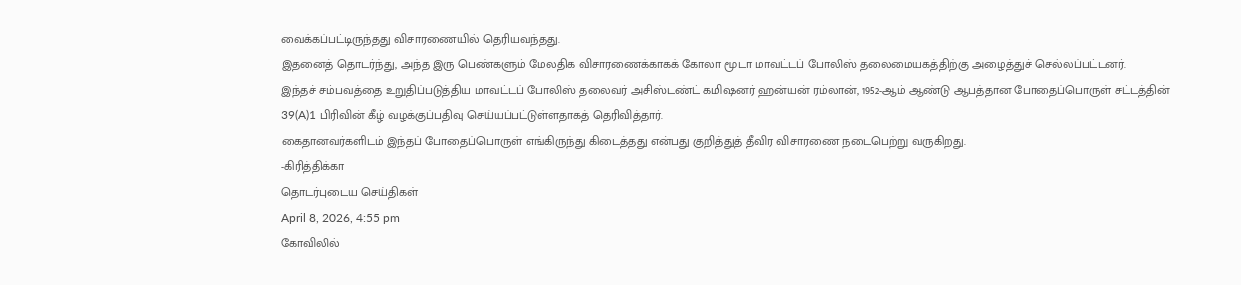வைக்கப்பட்டிருந்தது விசாரணையில் தெரியவந்தது.
இதனைத் தொடர்ந்து, அந்த இரு பெண்களும் மேலதிக விசாரணைக்காகக் கோலா மூடா மாவட்டப் போலிஸ் தலைமையகத்திற்கு அழைத்துச் செல்லப்பட்டனர்.
இந்தச் சம்பவத்தை உறுதிப்படுத்திய மாவட்டப் போலிஸ் தலைவர் அசிஸ்டண்ட் கமிஷனர் ஹன்யன் ரம்லான், 1952-ஆம் ஆண்டு ஆபத்தான போதைப்பொருள் சட்டத்தின் 39(A)1 பிரிவின் கீழ் வழக்குப்பதிவு செய்யப்பட்டுள்ளதாகத் தெரிவித்தார்.
கைதானவர்களிடம் இந்தப் போதைப்பொருள் எங்கிருந்து கிடைத்தது என்பது குறித்துத் தீவிர விசாரணை நடைபெற்று வருகிறது.
-கிரித்திக்கா
தொடர்புடைய செய்திகள்
April 8, 2026, 4:55 pm
கோவிலில்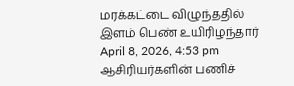மரக்கட்டை விழுந்ததில் இளம் பெண் உயிரிழந்தார்
April 8, 2026, 4:53 pm
ஆசிரியர்களின் பணிச்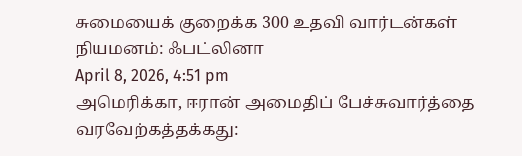சுமையைக் குறைக்க 300 உதவி வார்டன்கள் நியமனம்: ஃபட்லினா
April 8, 2026, 4:51 pm
அமெரிக்கா, ஈரான் அமைதிப் பேச்சுவார்த்தை வரவேற்கத்தக்கது: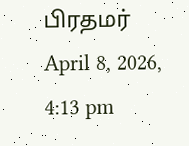பிரதமர்
April 8, 2026, 4:13 pm